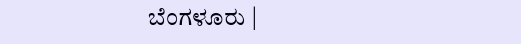ಬೆಂಗಳೂರು |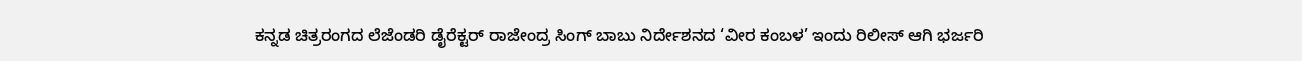ಕನ್ನಡ ಚಿತ್ರರಂಗದ ಲೆಜೆಂಡರಿ ಡೈರೆಕ್ಟರ್ ರಾಜೇಂದ್ರ ಸಿಂಗ್ ಬಾಬು ನಿರ್ದೇಶನದ ‘ವೀರ ಕಂಬಳ’ ಇಂದು ರಿಲೀಸ್ ಆಗಿ ಭರ್ಜರಿ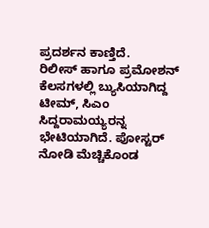ಪ್ರದರ್ಶನ ಕಾಣ್ತಿದೆ.
ರಿಲೀಸ್ ಹಾಗೂ ಪ್ರಮೋಶನ್ ಕೆಲಸಗಳಲ್ಲಿ ಬ್ಯುಸಿಯಾಗಿದ್ದ ಟೀಮ್, ಸಿಎಂ ಸಿದ್ದರಾಮಯ್ಯರನ್ನ ಭೇಟಿಯಾಗಿದೆ. ಪೋಸ್ಟರ್ ನೋಡಿ ಮೆಚ್ಚಿಕೊಂಡ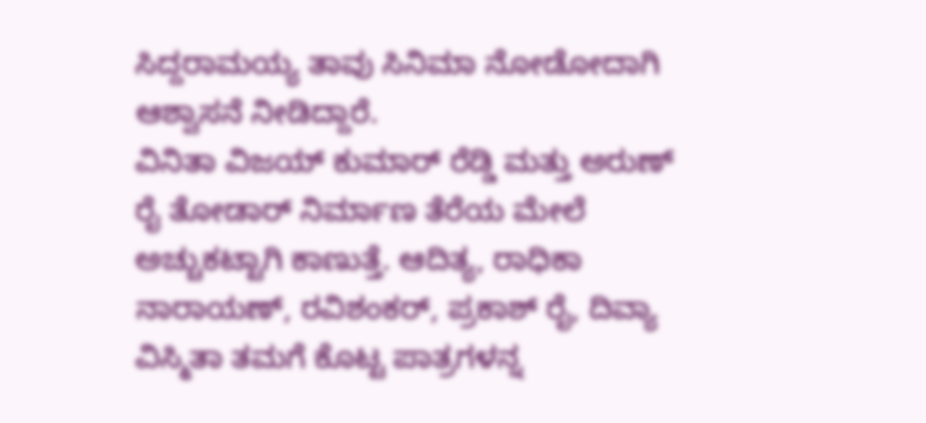ಸಿದ್ದರಾಮಯ್ಯ ತಾವು ಸಿನಿಮಾ ನೋಡೋದಾಗಿ ಆಶ್ವಾಸನೆ ನೀಡಿದ್ದಾರೆ.
ವಿನಿತಾ ವಿಜಯ್ ಕುಮಾರ್ ರೆಡ್ಡಿ ಮತ್ತು ಅರುಣ್ ರೈ ತೋಡಾರ್ ನಿರ್ಮಾಣ ತೆರೆಯ ಮೇಲೆ ಅಚ್ಚುಕಟ್ಟಾಗಿ ಕಾಣುತ್ತೆ. ಆದಿತ್ಯ, ರಾಧಿಕಾ ನಾರಾಯಣ್, ರವಿಶಂಕರ್, ಪ್ರಕಾಶ್ ರೈ, ದಿವ್ಯಾ ವಿಸ್ಮಿತಾ ತಮಗೆ ಕೊಟ್ಟ ಪಾತ್ರಗಳನ್ನ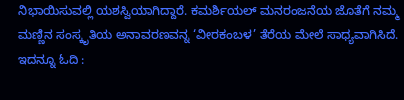ನಿಭಾಯಿಸುವಲ್ಲಿ ಯಶಸ್ವಿಯಾಗಿದ್ದಾರೆ. ಕಮರ್ಶಿಯಲ್ ಮನರಂಜನೆಯ ಜೊತೆಗೆ ನಮ್ಮ ಮಣ್ಣಿನ ಸಂಸ್ಕೃತಿಯ ಅನಾವರಣವನ್ನ ‘ವೀರಕಂಬಳ’ ತೆರೆಯ ಮೇಲೆ ಸಾಧ್ಯವಾಗಿಸಿದೆ.
ಇದನ್ನೂ ಓದಿ :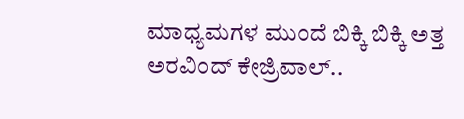ಮಾಧ್ಯಮಗಳ ಮುಂದೆ ಬಿಕ್ಕಿ ಬಿಕ್ಕಿ ಅತ್ತ ಅರವಿಂದ್ ಕೇಜ್ರಿವಾಲ್..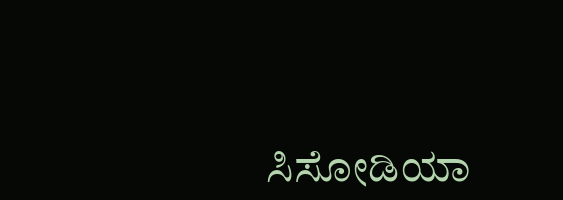ಸಿಸೋಡಿಯಾ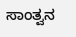ಸಾಂತ್ವನ